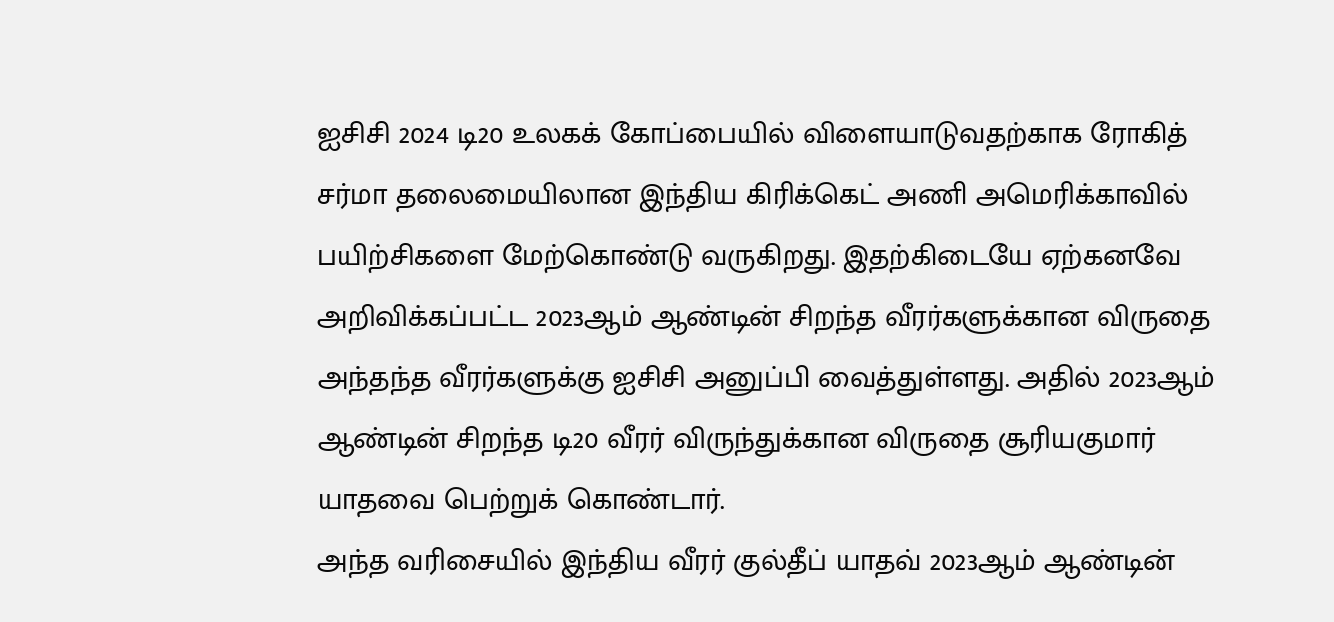ஐசிசி 2024 டி20 உலகக் கோப்பையில் விளையாடுவதற்காக ரோகித் சர்மா தலைமையிலான இந்திய கிரிக்கெட் அணி அமெரிக்காவில் பயிற்சிகளை மேற்கொண்டு வருகிறது. இதற்கிடையே ஏற்கனவே அறிவிக்கப்பட்ட 2023ஆம் ஆண்டின் சிறந்த வீரர்களுக்கான விருதை அந்தந்த வீரர்களுக்கு ஐசிசி அனுப்பி வைத்துள்ளது. அதில் 2023ஆம் ஆண்டின் சிறந்த டி20 வீரர் விருந்துக்கான விருதை சூரியகுமார் யாதவை பெற்றுக் கொண்டார்.
அந்த வரிசையில் இந்திய வீரர் குல்தீப் யாதவ் 2023ஆம் ஆண்டின்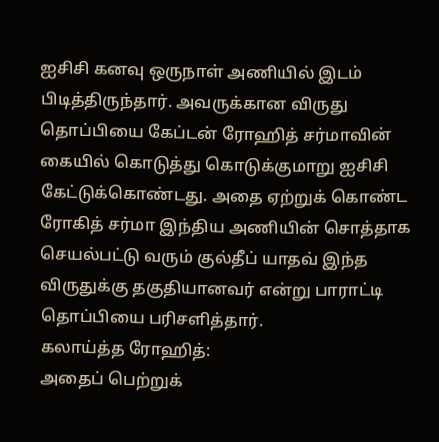ஐசிசி கனவு ஒருநாள் அணியில் இடம் பிடித்திருந்தார். அவருக்கான விருது தொப்பியை கேப்டன் ரோஹித் சர்மாவின் கையில் கொடுத்து கொடுக்குமாறு ஐசிசி கேட்டுக்கொண்டது. அதை ஏற்றுக் கொண்ட ரோகித் சர்மா இந்திய அணியின் சொத்தாக செயல்பட்டு வரும் குல்தீப் யாதவ் இந்த விருதுக்கு தகுதியானவர் என்று பாராட்டி தொப்பியை பரிசளித்தார்.
கலாய்த்த ரோஹித்:
அதைப் பெற்றுக்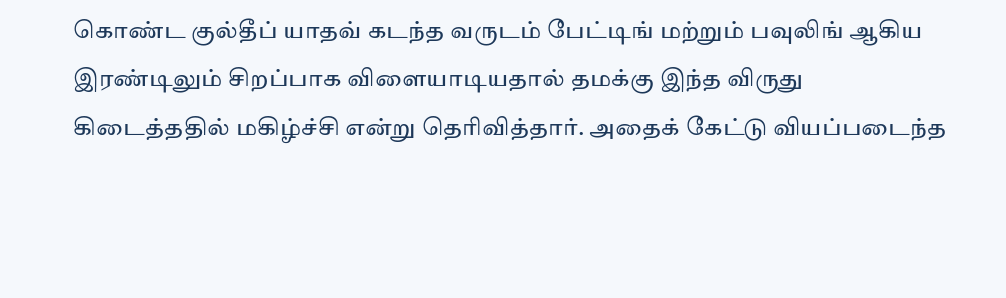கொண்ட குல்தீப் யாதவ் கடந்த வருடம் பேட்டிங் மற்றும் பவுலிங் ஆகிய இரண்டிலும் சிறப்பாக விளையாடியதால் தமக்கு இந்த விருது கிடைத்ததில் மகிழ்ச்சி என்று தெரிவித்தார். அதைக் கேட்டு வியப்படைந்த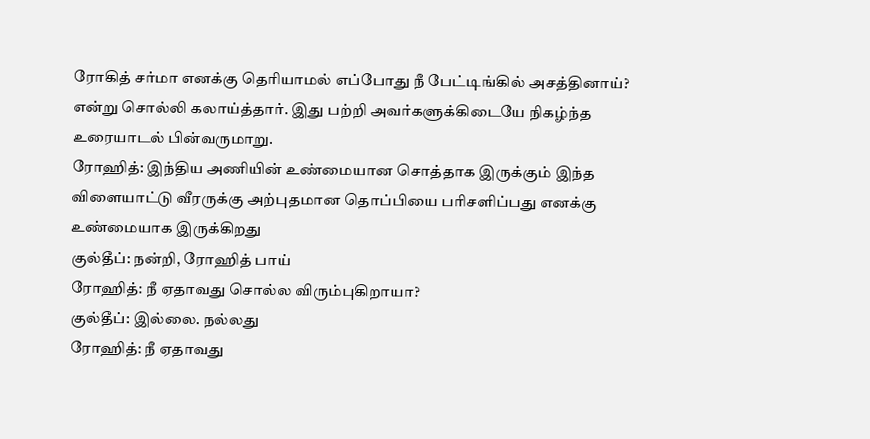ரோகித் சர்மா எனக்கு தெரியாமல் எப்போது நீ பேட்டிங்கில் அசத்தினாய்? என்று சொல்லி கலாய்த்தார். இது பற்றி அவர்களுக்கிடையே நிகழ்ந்த உரையாடல் பின்வருமாறு.
ரோஹித்: இந்திய அணியின் உண்மையான சொத்தாக இருக்கும் இந்த விளையாட்டு வீரருக்கு அற்புதமான தொப்பியை பரிசளிப்பது எனக்கு உண்மையாக இருக்கிறது
குல்தீப்: நன்றி, ரோஹித் பாய்
ரோஹித்: நீ ஏதாவது சொல்ல விரும்புகிறாயா?
குல்தீப்: இல்லை. நல்லது
ரோஹித்: நீ ஏதாவது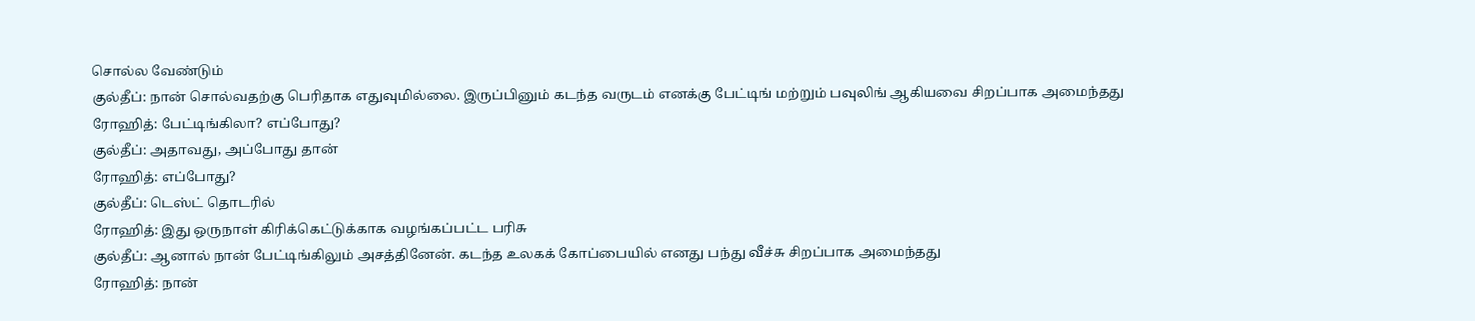சொல்ல வேண்டும்
குல்தீப்: நான் சொல்வதற்கு பெரிதாக எதுவுமில்லை. இருப்பினும் கடந்த வருடம் எனக்கு பேட்டிங் மற்றும் பவுலிங் ஆகியவை சிறப்பாக அமைந்தது
ரோஹித்: பேட்டிங்கிலா? எப்போது?
குல்தீப்: அதாவது, அப்போது தான்
ரோஹித்: எப்போது?
குல்தீப்: டெஸ்ட் தொடரில்
ரோஹித்: இது ஒருநாள் கிரிக்கெட்டுக்காக வழங்கப்பட்ட பரிசு
குல்தீப்: ஆனால் நான் பேட்டிங்கிலும் அசத்தினேன். கடந்த உலகக் கோப்பையில் எனது பந்து வீச்சு சிறப்பாக அமைந்தது
ரோஹித்: நான்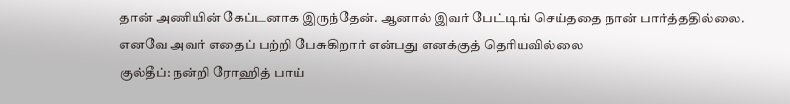தான் அணியின் கேப்டனாக இருந்தேன். ஆனால் இவர் பேட்டிங் செய்ததை நான் பார்த்ததில்லை. எனவே அவர் எதைப் பற்றி பேசுகிறார் என்பது எனக்குத் தெரியவில்லை
குல்தீப்: நன்றி ரோஹித் பாய்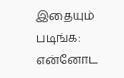இதையும் படிங்க: என்னோட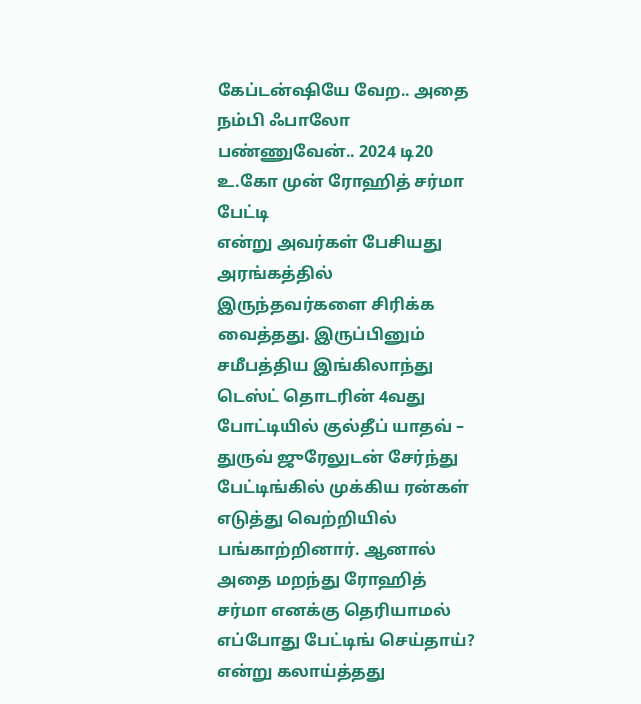கேப்டன்ஷியே வேற.. அதை நம்பி ஃபாலோ பண்ணுவேன்.. 2024 டி20 உ.கோ முன் ரோஹித் சர்மா பேட்டி
என்று அவர்கள் பேசியது அரங்கத்தில் இருந்தவர்களை சிரிக்க வைத்தது. இருப்பினும் சமீபத்திய இங்கிலாந்து டெஸ்ட் தொடரின் 4வது போட்டியில் குல்தீப் யாதவ் – துருவ் ஜுரேலுடன் சேர்ந்து பேட்டிங்கில் முக்கிய ரன்கள் எடுத்து வெற்றியில் பங்காற்றினார். ஆனால் அதை மறந்து ரோஹித் சர்மா எனக்கு தெரியாமல் எப்போது பேட்டிங் செய்தாய்? என்று கலாய்த்தது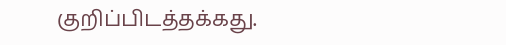குறிப்பிடத்தக்கது.